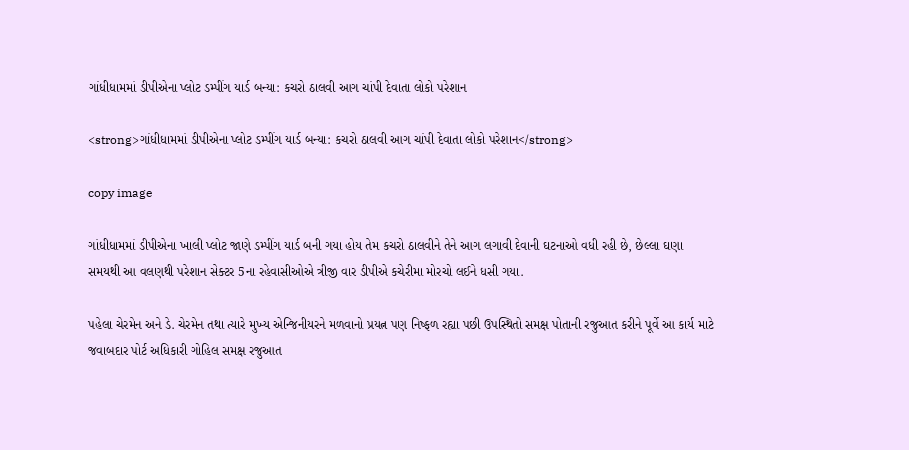ગાંધીધામમાં ડીપીએના પ્લોટ ડમ્પીંગ યાર્ડ બન્યા: કચરો ઠાલવી આગ ચાંપી દેવાતા લોકો પરેશાન

<strong>ગાંધીધામમાં ડીપીએના પ્લોટ ડમ્પીંગ યાર્ડ બન્યા: કચરો ઠાલવી આગ ચાંપી દેવાતા લોકો પરેશાન</strong>

copy image

ગાંધીધામમાં ડીપીએના ખાલી પ્લોટ જાણે ડમ્પીંગ યાર્ડ બની ગયા હોય તેમ કચરો ઠાલવીને તેને આગ લગાવી દેવાની ઘટનાઓ વધી રહી છે, છેલ્લા ઘણા સમયથી આ વલણથી પરેશાન સેક્ટર 5ના રહેવાસીઓએ ત્રીજી વાર ડીપીએ કચેરીમા મોરચો લઈને ધસી ગયા.

પહેલા ચેરમેન અને ડે. ચેરમેન તથા ત્યારે મુખ્ય એન્જિનીયરને મળવાનો પ્રયત્ન પણ નિષ્ફળ રહ્યા પછી ઉપસ્થિતો સમક્ષ પોતાની રજુઆત કરીને પૂર્વે આ કાર્ય માટે જવાબદાર પોર્ટ અધિકારી ગોહિલ સમક્ષ રજુઆત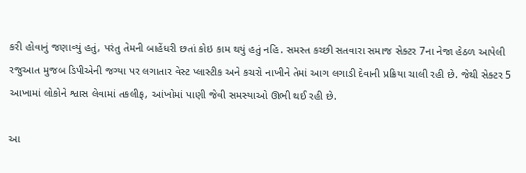કરી હોવાનું જણાવ્યું હતું, પરંતુ તેમની બાહેંધરી છતાં કોઇ કામ થયું હતું નહિ. સમસ્ત કચ્છી સતવારા સમાજ સેક્ટર 7ના નેજા હેઠળ આપેલી રજુઆત મુજબ ડિપીએની જગ્યા પર લગાતાર વેસ્ટ પ્લાસ્ટીક અને કચરો નાખીને તેમાં આગ લગાડી દેવાની પ્રક્રિયા ચાલી રહી છે. જેથી સેક્ટર 5 આખામાં લોકોને શ્વાસ લેવામાં તકલીફ, આંખોમાં પાણી જેવી સમસ્યાઓ ઊભી થઈ રહી છે.

આ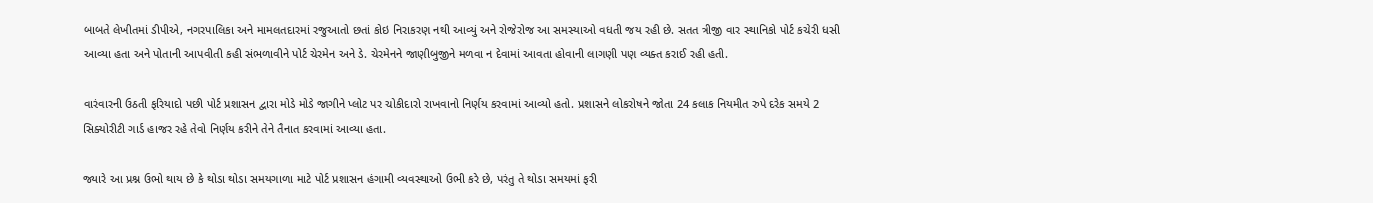બાબતે લેખીતમાં ડીપીએ, નગરપાલિકા અને મામલતદારમાં રજુઆતો છતાં કોઇ નિરાકરણ નથી આવ્યું અને રોજેરોજ આ સમસ્યાઓ વધતી જય રહી છે. સતત ત્રીજી વાર સ્થાનિકો પોર્ટ કચેરી ધસી આવ્યા હતા અને પોતાની આપવીતી કહી સંભળાવીને પોર્ટ ચેરમેન અને ડે. ચેરમેનને જાણીબુજીને મળવા ન દેવામાં આવતા હોવાની લાગણી પણ વ્યક્ત કરાઈ રહી હતી.

વારંવારની ઉઠતી ફરિયાદો પછી પોર્ટ પ્રશાસન દ્વારા મોડે મોડે જાગીને પ્લોટ પર ચોકીદારો રાખવાનો નિર્ણય કરવામાં આવ્યો હતો. પ્રશાસને લોકરોષને જોતા 24 કલાક નિયમીત રુપે દરેક સમયે 2 સિક્યોરીટી ગાર્ડ હાજર રહે તેવો નિર્ણય કરીને તેને તૈનાત કરવામાં આવ્યા હતા.

જ્યારે આ પ્રશ્ન ઉભો થાય છે કે થોડા થોડા સમયગાળા માટે પોર્ટ પ્રશાસન હંગામી વ્યવસ્થાઓ ઉભી કરે છે, પરંતુ તે થોડા સમયમાં ફરી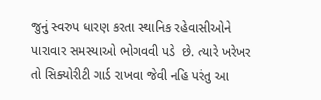જુનું સ્વરુપ ધારણ કરતા સ્થાનિક રહેવાસીઓને પારાવાર સમસ્યાઓ ભોગવવી પડે  છે. ત્યારે ખરેખર તો સિક્યોરીટી ગાર્ડ રાખવા જેવી નહિ પરંતુ આ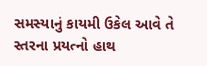સમસ્યાનું કાયમી ઉકેલ આવે તે સ્તરના પ્રયત્નો હાથ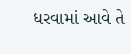ધરવામાં આવે તે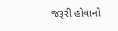જરૂરી હોવાનો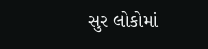સુર લોકોમાં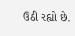ઉઠી રહ્યો છે.